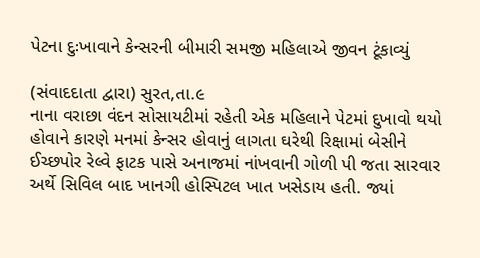પેટના દુઃખાવાને કેન્સરની બીમારી સમજી મહિલાએ જીવન ટૂંકાવ્યું

(સંવાદદાતા દ્વારા) સુરત,તા.૯
નાના વરાછા વંદન સોસાયટીમાં રહેતી એક મહિલાને પેટમાં દુખાવો થયો હોવાને કારણે મનમાં કેન્સર હોવાનું લાગતા ઘરેથી રિક્ષામાં બેસીને ઈચ્છપોર રેલ્વે ફાટક પાસે અનાજમાં નાંખવાની ગોળી પી જતા સારવાર અર્થે સિવિલ બાદ ખાનગી હોસ્પિટલ ખાત ખસેડાય હતી. જ્યાં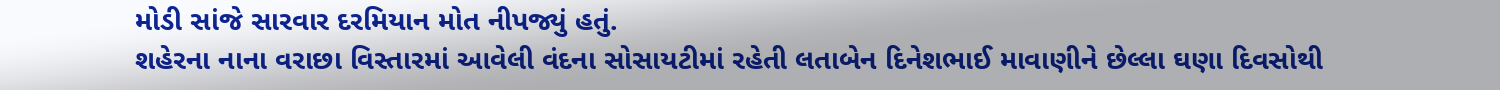મોડી સાંજે સારવાર દરમિયાન મોત નીપજ્યું હતું.
શહેરના નાના વરાછા વિસ્તારમાં આવેલી વંદના સોસાયટીમાં રહેતી લતાબેન દિનેશભાઈ માવાણીને છેલ્લા ઘણા દિવસોથી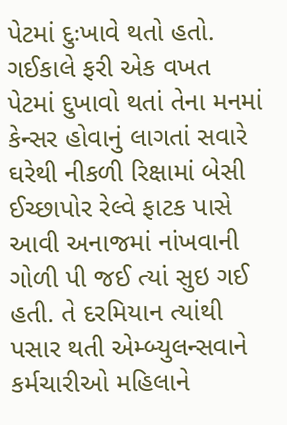પેટમાં દુઃખાવે થતો હતો. ગઈકાલે ફરી એક વખત પેટમાં દુખાવો થતાં તેના મનમાં કેન્સર હોવાનું લાગતાં સવારે ઘરેથી નીકળી રિક્ષામાં બેસી ઈચ્છાપોર રેલ્વે ફાટક પાસે આવી અનાજમાં નાંખવાની ગોળી પી જઈ ત્યાં સુઇ ગઈ હતી. તે દરમિયાન ત્યાંથી પસાર થતી એમ્બ્યુલન્સવાને કર્મચારીઓ મહિલાને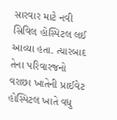સારવાર માટે નવી સિવિલ હોસ્પિટલ લઈ આવ્યા હતા. ત્યારબાદ તેના પરિવારજનો વરાછા ખાતેની પ્રાઈવેટ હોસ્પિટલ ખાતે વધુ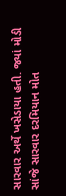સારવાર અર્થે ખસેડાયા હતી. જ્યાં મોડી સાંજે સારવાર દરમિયાન મોત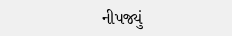નીપજ્યું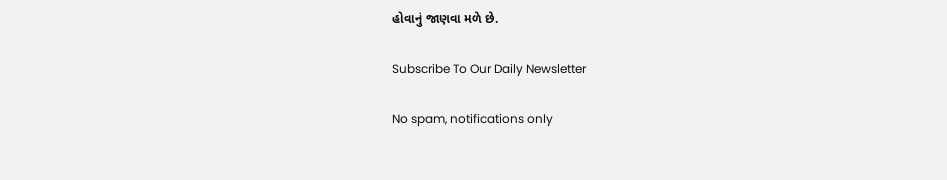હોવાનું જાણવા મળે છે.

Subscribe To Our Daily Newsletter

No spam, notifications only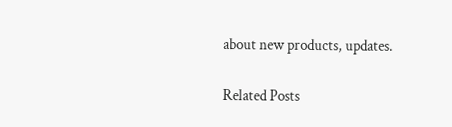about new products, updates.

Related Posts